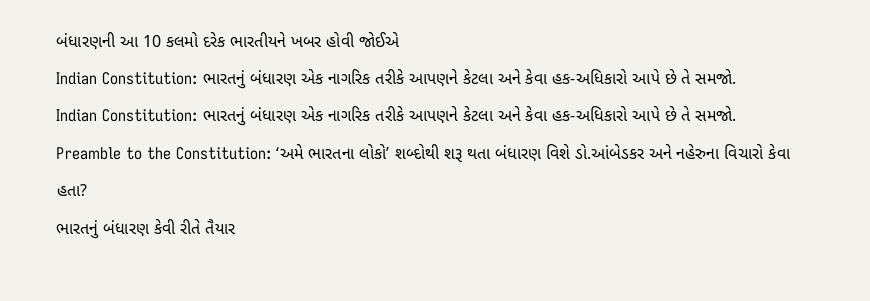બંધારણની આ 10 કલમો દરેક ભારતીયને ખબર હોવી જોઈએ
Indian Constitution: ભારતનું બંધારણ એક નાગરિક તરીકે આપણને કેટલા અને કેવા હક-અધિકારો આપે છે તે સમજો.
Indian Constitution: ભારતનું બંધારણ એક નાગરિક તરીકે આપણને કેટલા અને કેવા હક-અધિકારો આપે છે તે સમજો.
Preamble to the Constitution: ‘અમે ભારતના લોકો’ શબ્દોથી શરૂ થતા બંધારણ વિશે ડો.આંબેડકર અને નહેરુના વિચારો કેવા હતા?
ભારતનું બંધારણ કેવી રીતે તૈયાર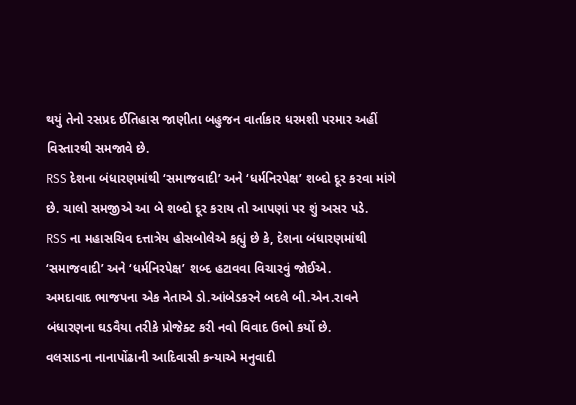થયું તેનો રસપ્રદ ઈતિહાસ જાણીતા બહુજન વાર્તાકાર ધરમશી પરમાર અહીં વિસ્તારથી સમજાવે છે.
RSS દેશના બંધારણમાંથી ‘સમાજવાદી’ અને ‘ધર્મનિરપેક્ષ’ શબ્દો દૂર કરવા માંગે છે. ચાલો સમજીએ આ બે શબ્દો દૂર કરાય તો આપણાં પર શું અસર પડે.
RSS ના મહાસચિવ દત્તાત્રેય હોસબોલેએ કહ્યું છે કે, દેશના બંધારણમાંથી ‘સમાજવાદી’ અને ‘ધર્મનિરપેક્ષ’ શબ્દ હટાવવા વિચારવું જોઈએ.
અમદાવાદ ભાજપના એક નેતાએ ડો.આંબેડકરને બદલે બી.એન.રાવને બંધારણના ઘડવૈયા તરીકે પ્રોજેક્ટ કરી નવો વિવાદ ઉભો કર્યો છે.
વલસાડના નાનાપોંઢાની આદિવાસી કન્યાએ મનુવાદી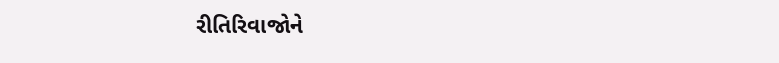રીતિરિવાજોને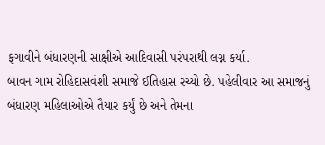ફગાવીને બંધારણની સાક્ષીએ આદિવાસી પરંપરાથી લગ્ન કર્યા.
બાવન ગામ રોહિદાસવંશી સમાજે ઈતિહાસ રચ્યો છે. પહેલીવાર આ સમાજનું બંધારણ મહિલાઓએ તૈયાર કર્યું છે અને તેમના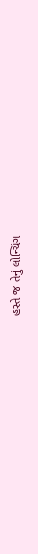હસ્તે જ તેનું લોન્ચિંગ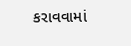કરાવવામાં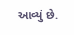આવ્યું છે.